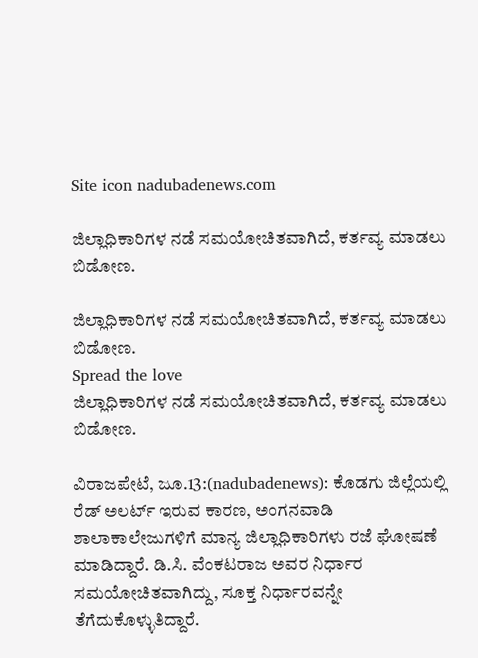Site icon nadubadenews.com

ಜಿಲ್ಲಾಧಿಕಾರಿಗಳ ನಡೆ ಸಮಯೋಚಿತವಾಗಿದೆ, ಕರ್ತವ್ಯ ಮಾಡಲು ಬಿಡೋಣ.

ಜಿಲ್ಲಾಧಿಕಾರಿಗಳ ನಡೆ ಸಮಯೋಚಿತವಾಗಿದೆ, ಕರ್ತವ್ಯ ಮಾಡಲು ಬಿಡೋಣ.
Spread the love
ಜಿಲ್ಲಾಧಿಕಾರಿಗಳ ನಡೆ ಸಮಯೋಚಿತವಾಗಿದೆ, ಕರ್ತವ್ಯ ಮಾಡಲು ಬಿಡೋಣ.

ವಿರಾಜಪೇಟೆ, ಜೂ.13:(nadubadenews): ಕೊಡಗು ಜಿಲ್ಲೆಯಲ್ಲಿ ರೆಡ್‌ ಅಲರ್ಟ್‌ ಇರುವ ಕಾರಣ, ಅಂಗನವಾಡಿ ಶಾಲಾಕಾಲೇಜುಗಳಿಗೆ ಮಾನ್ಯ ಜಿಲ್ಲಾಧಿಕಾರಿಗಳು ರಜೆ ಘೋಷಣೆ ಮಾಡಿದ್ದಾರೆ. ಡಿ.ಸಿ. ವೆಂಕಟರಾಜ ಅವರ ನಿರ್ಧಾರ ಸಮಯೋಚಿತವಾಗಿದ್ದು, ಸೂಕ್ತ ನಿರ್ಧಾರವನ್ನೇ ತೆಗೆದುಕೊಳ್ಳುತಿದ್ದಾರೆ.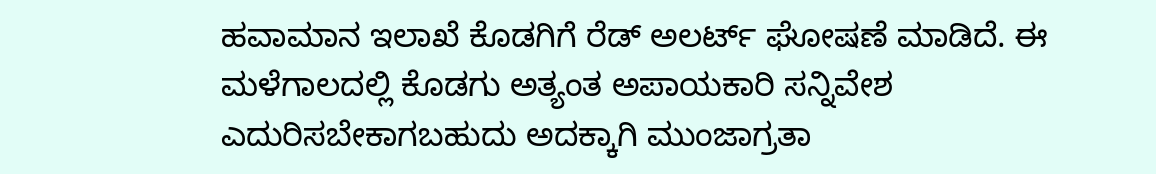ಹವಾಮಾನ ಇಲಾಖೆ ಕೊಡಗಿಗೆ ರೆಡ್‌ ಅಲರ್ಟ್‌ ಘೋಷಣೆ ಮಾಡಿದೆ. ಈ ಮಳೆಗಾಲದಲ್ಲಿ ಕೊಡಗು ಅತ್ಯಂತ ಅಪಾಯಕಾರಿ ಸನ್ನಿವೇಶ ಎದುರಿಸಬೇಕಾಗಬಹುದು ಅದಕ್ಕಾಗಿ ಮುಂಜಾಗ್ರತಾ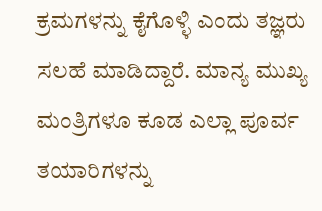ಕ್ರಮಗಳನ್ನು ಕೈಗೊಳ್ಳಿ ಎಂದು ತಜ್ಞರು ಸಲಹೆ ಮಾಡಿದ್ದಾರೆ. ಮಾನ್ಯ ಮುಖ್ಯ ಮಂತ್ರಿಗಳೂ ಕೂಡ ಎಲ್ಲಾ ಪೂರ್ವ ತಯಾರಿಗಳನ್ನು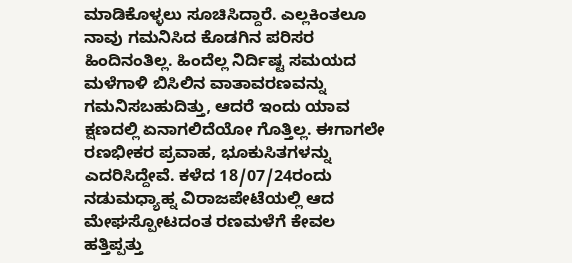ಮಾಡಿಕೊಳ್ಳಲು ಸೂಚಿಸಿದ್ದಾರೆ. ಎಲ್ಲಕಿಂತಲೂ ನಾವು ಗಮನಿಸಿದ ಕೊಡಗಿನ ಪರಿಸರ ಹಿಂದಿನಂತಿಲ್ಲ. ಹಿಂದೆಲ್ಲ ನಿರ್ದಿಷ್ಟ ಸಮಯದ ಮಳೆಗಾಳಿ ಬಿಸಿಲಿನ ವಾತಾವರಣವನ್ನು ಗಮನಿಸಬಹುದಿತ್ತು, ಆದರೆ ಇಂದು ಯಾವ ಕ್ಷಣದಲ್ಲಿ ಏನಾಗಲಿದೆಯೋ ಗೊತ್ತಿಲ್ಲ. ಈಗಾಗಲೇ ರಣಭೀಕರ ಪ್ರವಾಹ, ಭೂಕುಸಿತಗಳನ್ನು ಎದರಿಸಿದ್ದೇವೆ. ಕಳೆದ 18/07/24ರಂದು ನಡುಮಧ್ಯಾಹ್ನ ವಿರಾಜಪೇಟೆಯಲ್ಲಿ ಆದ ಮೇಘಸ್ಪೋಟದಂತ ರಣಮಳೆಗೆ ಕೇವಲ ಹತ್ತಿಪ್ಪತ್ತು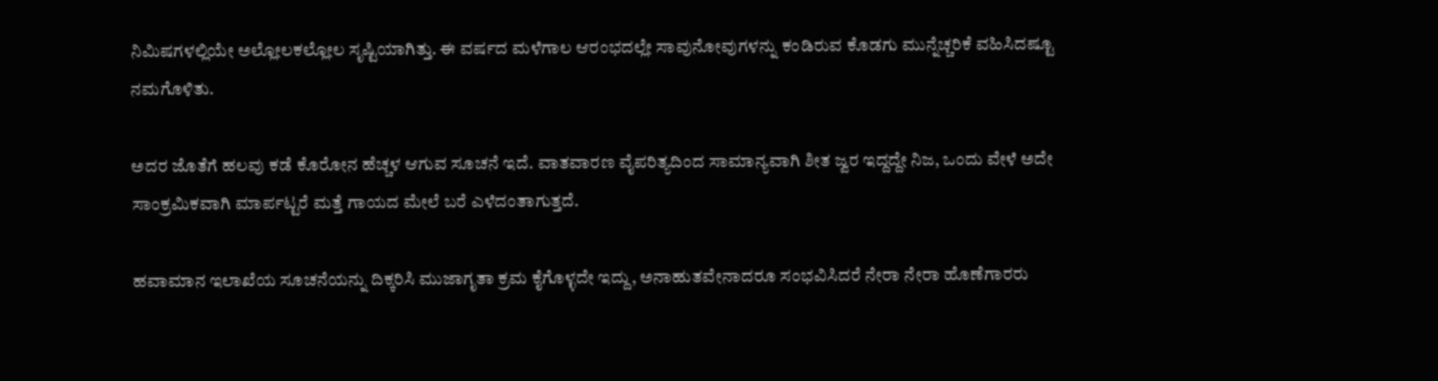ನಿಮಿಷಗಳಲ್ಲಿಯೇ ಅಲ್ಲೋಲಕಲ್ಲೋಲ ಸೃಷ್ಟಿಯಾಗಿತ್ತು. ಈ ವರ್ಷದ ಮಳೆಗಾಲ ಆರಂಭದಲ್ಲೇ ಸಾವುನೋವುಗಳನ್ನು ಕಂಡಿರುವ ಕೊಡಗು ಮುನ್ನೆಚ್ಚರಿಕೆ ವಹಿಸಿದಷ್ಟೂ ನಮಗೊಳಿತು.

ಅದರ ಜೊತೆಗೆ ಹಲವು ಕಡೆ ಕೊರೋನ ಹೆಚ್ಚಳ ಆಗುವ ಸೂಚನೆ ಇದೆ. ವಾತವಾರಣ ವೈಪರಿತ್ಯದಿಂದ ಸಾಮಾನ್ಯವಾಗಿ ಶೀತ ಜ್ವರ ಇದ್ದದ್ದೇ ನಿಜ, ಒಂದು ವೇಳೆ ಅದೇ ಸಾಂಕ್ರಮಿಕವಾಗಿ ಮಾರ್ಪಟ್ಟರೆ ಮತ್ತೆ ಗಾಯದ ಮೇಲೆ ಬರೆ ಎಳೆದಂತಾಗುತ್ತದೆ.

ಹವಾಮಾನ ಇಲಾಖೆಯ ಸೂಚನೆಯನ್ನು ದಿಕ್ಕರಿಸಿ ಮುಜಾಗೃತಾ ಕ್ರಮ ಕೈಗೊಳ್ಳದೇ ಇದ್ದು, ಅನಾಹುತವೇನಾದರೂ ಸಂಭವಿಸಿದರೆ ನೇರಾ ನೇರಾ ಹೊಣೆಗಾರರು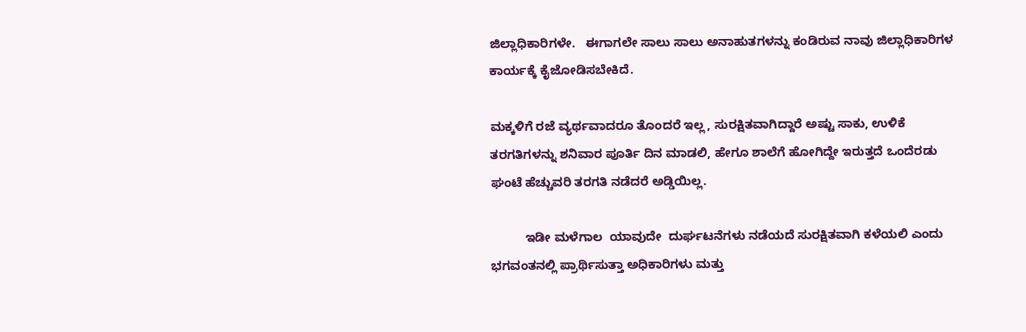ಜಿಲ್ಲಾಧಿಕಾರಿಗಳೇ.   ಈಗಾಗಲೇ ಸಾಲು ಸಾಲು ಅನಾಹುತಗಳನ್ನು ಕಂಡಿರುವ ನಾವು ಜಿಲ್ಲಾಧಿಕಾರಿಗಳ ಕಾರ್ಯಕ್ಕೆ ಕೈಜೋಡಿಸಬೇಕಿದೆ.

ಮಕ್ಕಳಿಗೆ ರಜೆ ವ್ಯರ್ಥವಾದರೂ ತೊಂದರೆ ಇಲ್ಲ, ಸುರಕ್ಷಿತವಾಗಿದ್ದಾರೆ ಅಷ್ಟು ಸಾಕು, ಉಳಿಕೆ ತರಗತಿಗಳನ್ನು ಶನಿವಾರ ಪೂರ್ತಿ ದಿನ ಮಾಡಲಿ, ಹೇಗೂ ಶಾಲೆಗೆ ಹೋಗಿದ್ದೇ ಇರುತ್ತದೆ ಒಂದೆರಡು ಘಂಟೆ ಹೆಚ್ಚುವರಿ ತರಗತಿ ನಡೆದರೆ ಅಡ್ಡಿಯಿಲ್ಲ.

          ಇಡೀ ಮಳೆಗಾಲ  ಯಾವುದೇ  ದುರ್ಘಟನೆಗಳು ನಡೆಯದೆ ಸುರಕ್ಷಿತವಾಗಿ ಕಳೆಯಲಿ ಎಂದು ಭಗವಂತನಲ್ಲಿ ಪ್ರಾರ್ಥಿಸುತ್ತಾ ಅಧಿಕಾರಿಗಳು ಮತ್ತು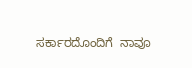ಸರ್ಕಾರದೊಂದಿಗೆ  ನಾವೂ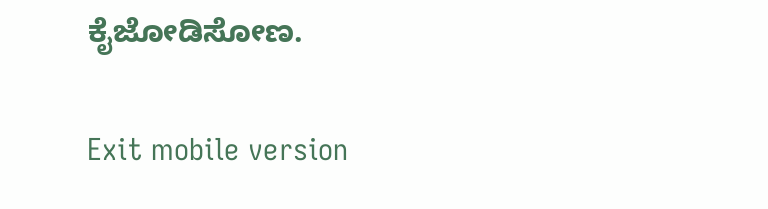ಕೈಜೋಡಿಸೋಣ.

Exit mobile version